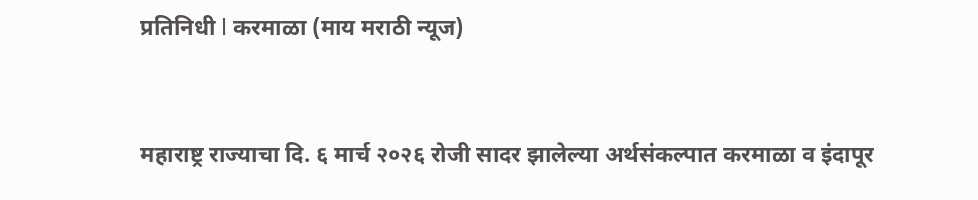प्रतिनिधी l करमाळा (माय मराठी न्यूज)


महाराष्ट्र राज्याचा दि. ६ मार्च २०२६ रोजी सादर झालेल्या अर्थसंकल्पात करमाळा व इंदापूर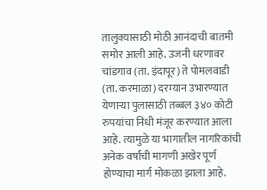तालुक्यासाठी मोठी आनंदाची बातमी समोर आली आहे. उजनी धरणावर चांडगाव (ता. इंदापूर) ते पोमलवाडी (ता. करमाळा) दरम्यान उभारण्यात येणाऱ्या पुलासाठी तब्बल ३४० कोटी रुपयांचा निधी मंजूर करण्यात आला आहे. त्यामुळे या भागातील नागरिकांची अनेक वर्षांची मागणी अखेर पूर्ण होण्याचा मार्ग मोकळा झाला आहे.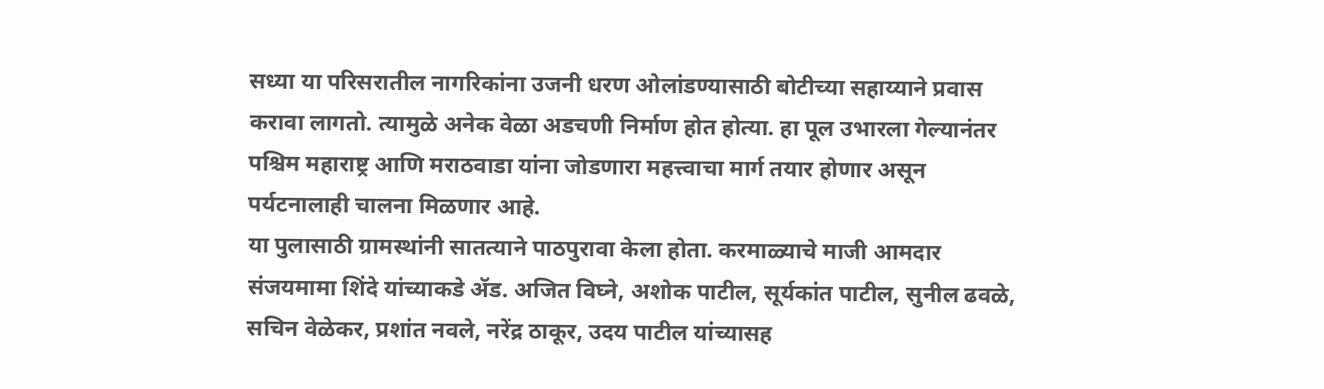सध्या या परिसरातील नागरिकांना उजनी धरण ओलांडण्यासाठी बोटीच्या सहाय्याने प्रवास करावा लागतो. त्यामुळे अनेक वेळा अडचणी निर्माण होत होत्या. हा पूल उभारला गेल्यानंतर पश्चिम महाराष्ट्र आणि मराठवाडा यांना जोडणारा महत्त्वाचा मार्ग तयार होणार असून पर्यटनालाही चालना मिळणार आहे.
या पुलासाठी ग्रामस्थांनी सातत्याने पाठपुरावा केला होता. करमाळ्याचे माजी आमदार संजयमामा शिंदे यांच्याकडे ॲड. अजित विघ्ने, अशोक पाटील, सूर्यकांत पाटील, सुनील ढवळे, सचिन वेळेकर, प्रशांत नवले, नरेंद्र ठाकूर, उदय पाटील यांच्यासह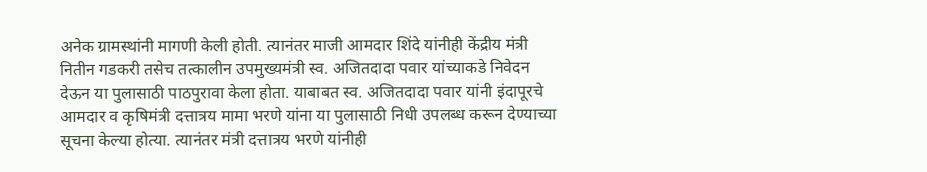अनेक ग्रामस्थांनी मागणी केली होती. त्यानंतर माजी आमदार शिंदे यांनीही केंद्रीय मंत्री नितीन गडकरी तसेच तत्कालीन उपमुख्यमंत्री स्व. अजितदादा पवार यांच्याकडे निवेदन देऊन या पुलासाठी पाठपुरावा केला होता. याबाबत स्व. अजितदादा पवार यांनी इंदापूरचे आमदार व कृषिमंत्री दत्तात्रय मामा भरणे यांना या पुलासाठी निधी उपलब्ध करून देण्याच्या सूचना केल्या होत्या. त्यानंतर मंत्री दत्तात्रय भरणे यांनीही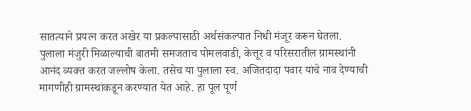सातत्याने प्रयत्न करत अखेर या प्रकल्पासाठी अर्थसंकल्पात निधी मंजूर करून घेतला.
पुलाला मंजुरी मिळाल्याची बातमी समजताच पोमलवाडी, केत्तूर व परिसरातील ग्रामस्थांनी आनंद व्यक्त करत जल्लोष केला. तसेच या पुलाला स्व. अजितदादा पवार यांचे नाव देण्याची मागणीही ग्रामस्थांकडून करण्यात येत आहे. हा पूल पूर्ण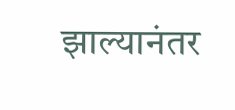झाल्यानंतर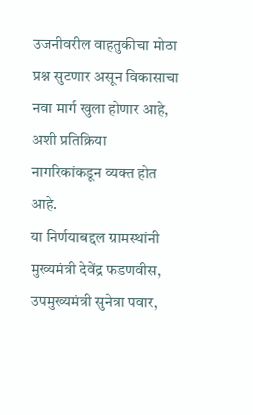उजनीवरील वाहतुकीचा मोठा प्रश्न सुटणार असून विकासाचा नवा मार्ग खुला होणार आहे, अशी प्रतिक्रिया नागरिकांकडून व्यक्त होत आहे.
या निर्णयाबद्दल ग्रामस्थांनी मुख्यमंत्री देवेंद्र फडणवीस, उपमुख्यमंत्री सुनेत्रा पवार,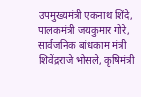उपमुख्यमंत्री एकनाथ शिंदे, पालकमंत्री जयकुमार गोरे, सार्वजनिक बांधकाम मंत्री शिवेंद्रराजे भोसले, कृषिमंत्री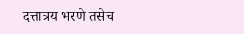दत्तात्रय भरणे तसेच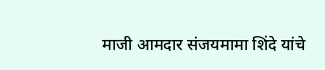माजी आमदार संजयमामा शिंदे यांचे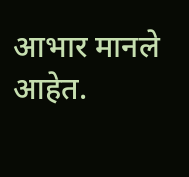आभार मानले आहेत.